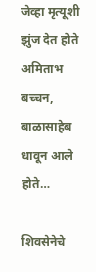जेव्हा मृत्यूशी झुंज देत होते अमिताभ बच्चन, बाळासाहेब धावून आले होते…

शिवसेनेचे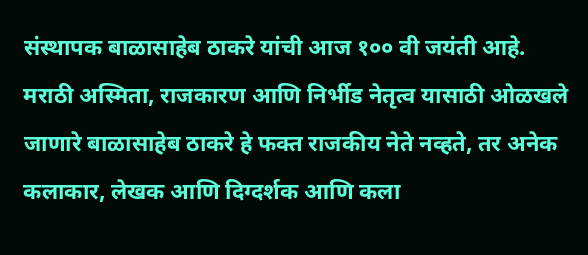संस्थापक बाळासाहेब ठाकरे यांची आज १०० वी जयंती आहे. मराठी अस्मिता, राजकारण आणि निर्भीड नेतृत्व यासाठी ओळखले जाणारे बाळासाहेब ठाकरे हे फक्त राजकीय नेते नव्हते, तर अनेक कलाकार, लेखक आणि दिग्दर्शक आणि कला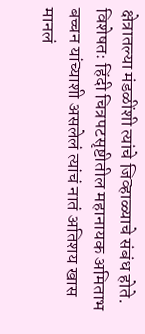क्षेत्रातल्या मंडळींशी त्यांचे जिव्हाळ्याचे संबंध होते. विशेषतः हिंदी चित्रपटसृष्टीतील महानायक अमिताभ बच्चन यांच्याशी असलेलं त्यांचं नातं अतिशय खास मानलं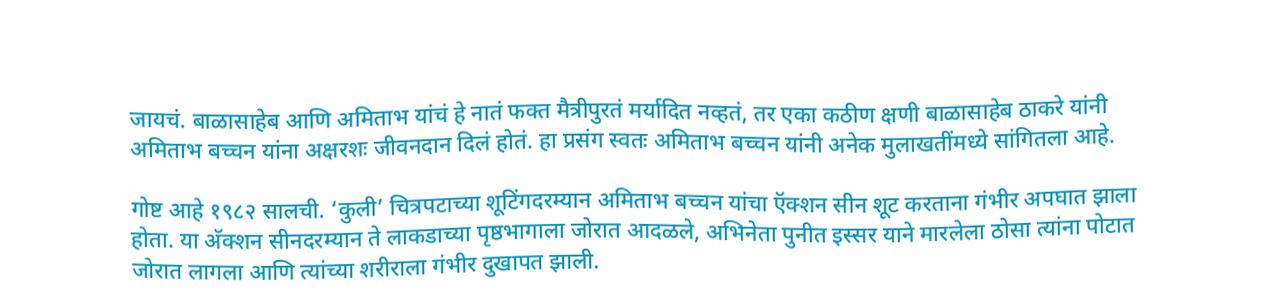जायचं. बाळासाहेब आणि अमिताभ यांचं हे नातं फक्त मैत्रीपुरतं मर्यादित नव्हतं, तर एका कठीण क्षणी बाळासाहेब ठाकरे यांनी अमिताभ बच्चन यांना अक्षरशः जीवनदान दिलं होतं. हा प्रसंग स्वतः अमिताभ बच्चन यांनी अनेक मुलाखतींमध्ये सांगितला आहे.

गोष्ट आहे १९८२ सालची. ‘कुली’ चित्रपटाच्या शूटिंगदरम्यान अमिताभ बच्चन यांचा ऍक्शन सीन शूट करताना गंभीर अपघात झाला होता. या अ‍ॅक्शन सीनदरम्यान ते लाकडाच्या पृष्ठभागाला जोरात आदळले, अभिनेता पुनीत इस्सर याने मारलेला ठोसा त्यांना पोटात जोरात लागला आणि त्यांच्या शरीराला गंभीर दुखापत झाली.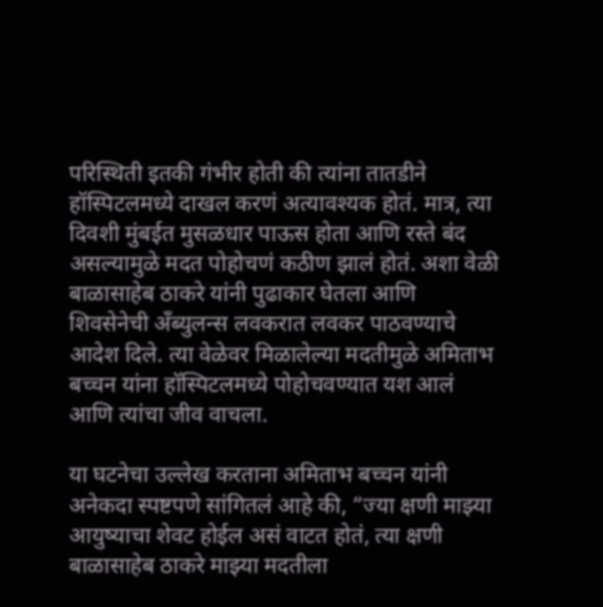परिस्थिती इतकी गंभीर होती की त्यांना तातडीने हॉस्पिटलमध्ये दाखल करणं अत्यावश्यक होतं. मात्र, त्या दिवशी मुंबईत मुसळधार पाऊस होता आणि रस्ते बंद असल्यामुळे मदत पोहोचणं कठीण झालं होतं. अशा वेळी बाळासाहेब ठाकरे यांनी पुढाकार घेतला आणि शिवसेनेची अँब्युलन्स लवकरात लवकर पाठवण्याचे आदेश दिले. त्या वेळेवर मिळालेल्या मदतीमुळे अमिताभ बच्चन यांना हॉस्पिटलमध्ये पोहोचवण्यात यश आलं आणि त्यांचा जीव वाचला.

या घटनेचा उल्लेख करताना अमिताभ बच्चन यांनी अनेकदा स्पष्टपणे सांगितलं आहे की, “ज्या क्षणी माझ्या आयुष्याचा शेवट होईल असं वाटत होतं, त्या क्षणी बाळासाहेब ठाकरे माझ्या मदतीला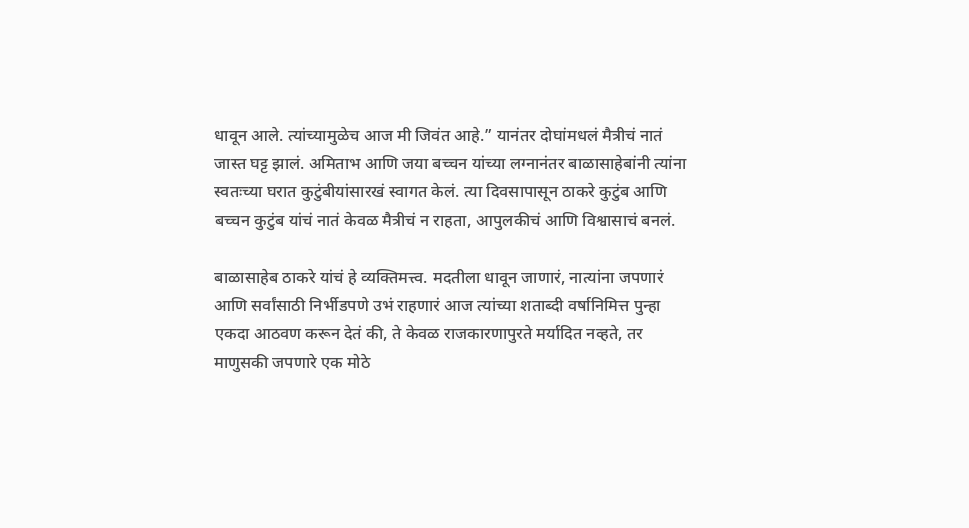धावून आले. त्यांच्यामुळेच आज मी जिवंत आहे.” यानंतर दोघांमधलं मैत्रीचं नातं जास्त घट्ट झालं. अमिताभ आणि जया बच्चन यांच्या लग्नानंतर बाळासाहेबांनी त्यांना स्वतःच्या घरात कुटुंबीयांसारखं स्वागत केलं. त्या दिवसापासून ठाकरे कुटुंब आणि बच्चन कुटुंब यांचं नातं केवळ मैत्रीचं न राहता, आपुलकीचं आणि विश्वासाचं बनलं.

बाळासाहेब ठाकरे यांचं हे व्यक्तिमत्त्व. मदतीला धावून जाणारं, नात्यांना जपणारं आणि सर्वांसाठी निर्भीडपणे उभं राहणारं आज त्यांच्या शताब्दी वर्षानिमित्त पुन्हा एकदा आठवण करून देतं की, ते केवळ राजकारणापुरते मर्यादित नव्हते, तर माणुसकी जपणारे एक मोठे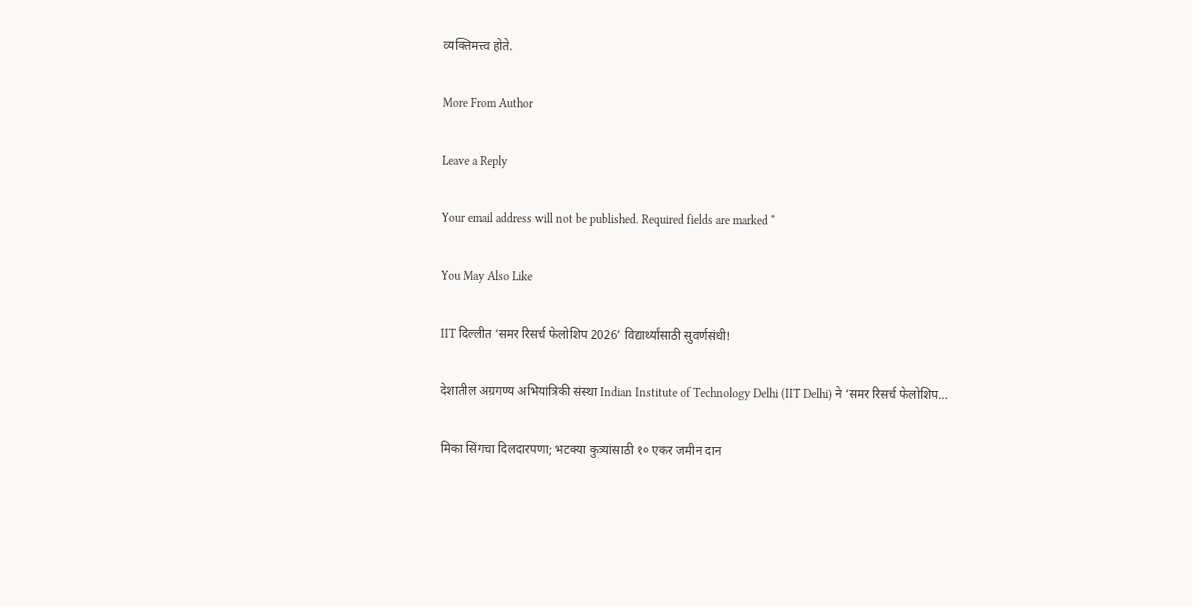व्यक्तिमत्त्व होते.

More From Author

Leave a Reply

Your email address will not be published. Required fields are marked *

You May Also Like

IIT दिल्लीत ‘समर रिसर्च फेलोशिप 2026’ विद्यार्थ्यांसाठी सुवर्णसंधी!

देशातील अग्रगण्य अभियांत्रिकी संस्था Indian Institute of Technology Delhi (IIT Delhi) ने ‘समर रिसर्च फेलोशिप…

मिका सिंगचा दिलदारपणा; भटक्या कुत्र्यांसाठी १० एकर जमीन दान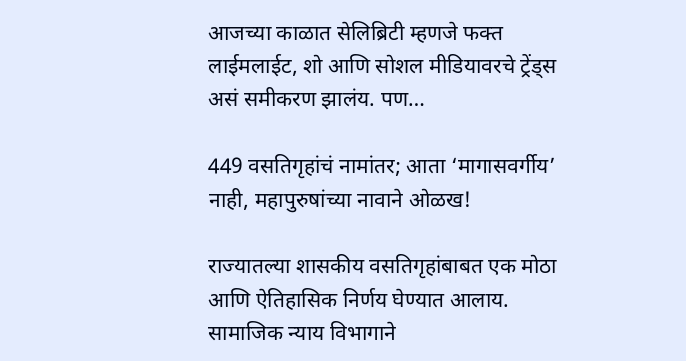आजच्या काळात सेलिब्रिटी म्हणजे फक्त लाईमलाईट, शो आणि सोशल मीडियावरचे ट्रेंड्स असं समीकरण झालंय. पण…

449 वसतिगृहांचं नामांतर; आता ‘मागासवर्गीय’ नाही, महापुरुषांच्या नावाने ओळख!

राज्यातल्या शासकीय वसतिगृहांबाबत एक मोठा आणि ऐतिहासिक निर्णय घेण्यात आलाय. सामाजिक न्याय विभागाने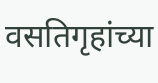वसतिगृहांच्या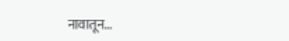नावातून…